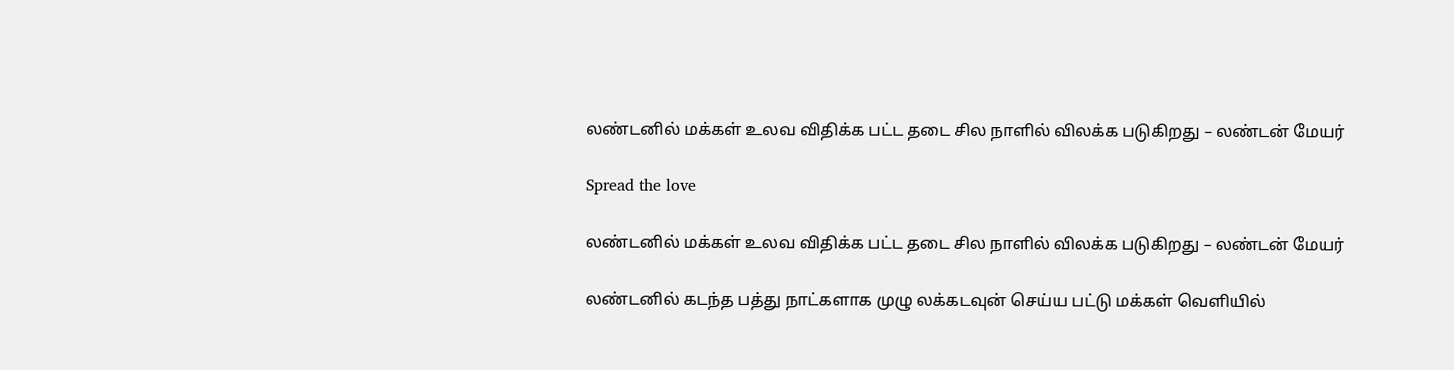லண்டனில் மக்கள் உலவ விதிக்க பட்ட தடை சில நாளில் விலக்க படுகிறது – லண்டன் மேயர்

Spread the love

லண்டனில் மக்கள் உலவ விதிக்க பட்ட தடை சில நாளில் விலக்க படுகிறது – லண்டன் மேயர்

லண்டனில் கடந்த பத்து நாட்களாக முழு லக்கடவுன் செய்ய பட்டு மக்கள் வெளியில்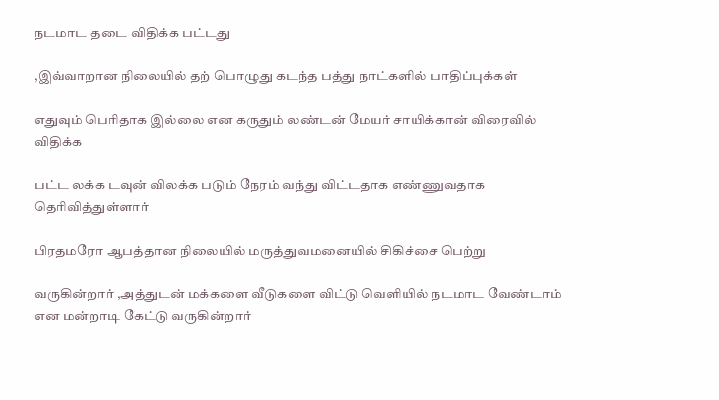நடமாட தடை விதிக்க பட்டது

,இவ்வாறான நிலையில் தற் பொழுது கடந்த பத்து நாட்களில் பாதிப்புக்கள்

எதுவும் பெரிதாக இல்லை என கருதும் லண்டன் மேயர் சாயிக்கான் விரைவில் விதிக்க

பட்ட லக்க டவுன் விலக்க படும் நேரம் வந்து விட்டதாக எண்ணுவதாக தெரிவித்துள்ளார்

பிரதமரோ ஆபத்தான நிலையில் மருத்துவமனையில் சிகிச்சை பெற்று

வருகின்றார் ,அத்துடன் மக்களை வீடுகளை விட்டு வெளியில் நடமாட வேண்டாம் என மன்றாடி கேட்டு வருகின்றார்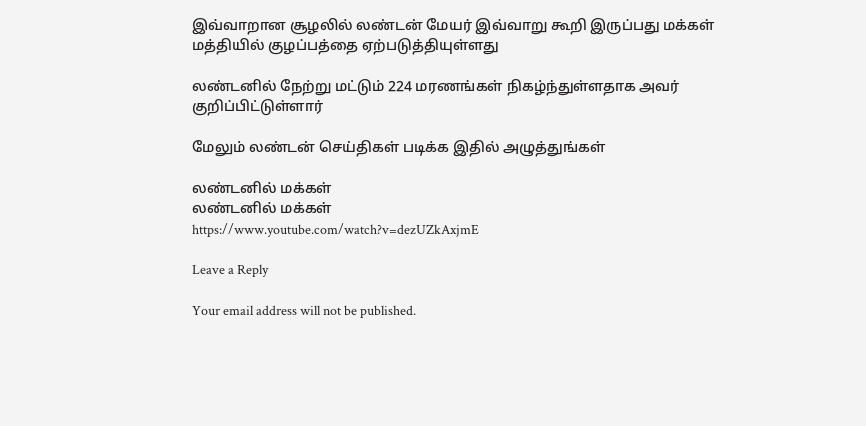இவ்வாறான சூழலில் லண்டன் மேயர் இவ்வாறு கூறி இருப்பது மக்கள் மத்தியில் குழப்பத்தை ஏற்படுத்தியுள்ளது

லண்டனில் நேற்று மட்டும் 224 மரணங்கள் நிகழ்ந்துள்ளதாக அவர் குறிப்பிட்டுள்ளார்

மேலும் லண்டன் செய்திகள் படிக்க இதில் அழுத்துங்கள்

லண்டனில் மக்கள்
லண்டனில் மக்கள்
https://www.youtube.com/watch?v=dezUZkAxjmE

Leave a Reply

Your email address will not be published.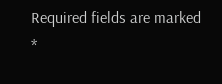Required fields are marked *